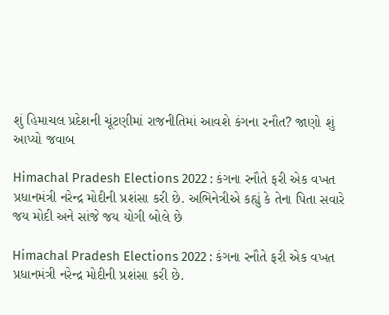શું હિમાચલ પ્રદેશની ચૂંટણીમાં રાજનીતિમાં આવશે કંગના રનૌત? જાણો શું આપ્યો જવાબ

Himachal Pradesh Elections 2022 : કંગના રનૌતે ફરી એક વખત પ્રધાનમંત્રી નરેન્દ્ર મોદીની પ્રશંસા કરી છે. અભિનેત્રીએ કહ્યું કે તેના પિતા સવારે જય મોદી અને સાંજે જય યોગી બોલે છે

Himachal Pradesh Elections 2022 : કંગના રનૌતે ફરી એક વખત પ્રધાનમંત્રી નરેન્દ્ર મોદીની પ્રશંસા કરી છે.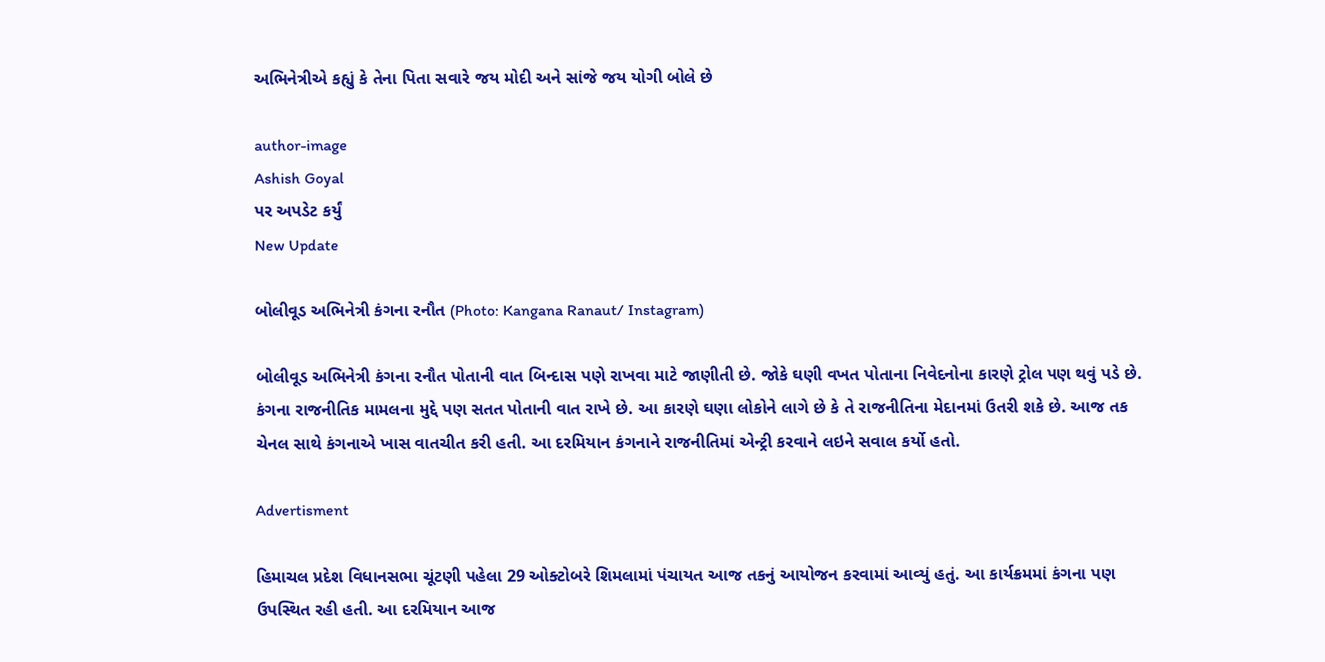અભિનેત્રીએ કહ્યું કે તેના પિતા સવારે જય મોદી અને સાંજે જય યોગી બોલે છે

author-image
Ashish Goyal
પર અપડેટ કર્યું
New Update

બોલીવૂડ અભિનેત્રી કંગના રનૌત (Photo: Kangana Ranaut/ Instagram)

બોલીવૂડ અભિનેત્રી કંગના રનૌત પોતાની વાત બિન્દાસ પણે રાખવા માટે જાણીતી છે. જોકે ઘણી વખત પોતાના નિવેદનોના કારણે ટ્રોલ પણ થવું પડે છે. કંગના રાજનીતિક મામલના મુદ્દે પણ સતત પોતાની વાત રાખે છે. આ કારણે ઘણા લોકોને લાગે છે કે તે રાજનીતિના મેદાનમાં ઉતરી શકે છે. આજ તક ચેનલ સાથે કંગનાએ ખાસ વાતચીત કરી હતી. આ દરમિયાન કંગનાને રાજનીતિમાં એન્ટ્રી કરવાને લઇને સવાલ કર્યો હતો.

Advertisment

હિમાચલ પ્રદેશ વિધાનસભા ચૂંટણી પહેલા 29 ઓક્ટોબરે શિમલામાં પંચાયત આજ તકનું આયોજન કરવામાં આવ્યું હતું. આ કાર્યક્રમમાં કંગના પણ ઉપસ્થિત રહી હતી. આ દરમિયાન આજ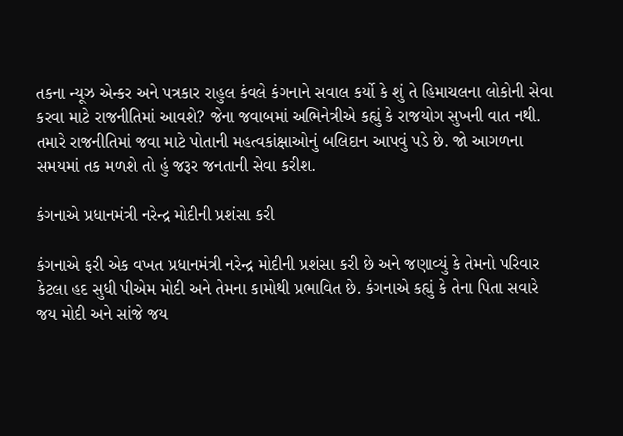તકના ન્યૂઝ એન્કર અને પત્રકાર રાહુલ કંવલે કંગનાને સવાલ કર્યો કે શું તે હિમાચલના લોકોની સેવા કરવા માટે રાજનીતિમાં આવશે? જેના જવાબમાં અભિનેત્રીએ કહ્યું કે રાજયોગ સુખની વાત નથી. તમારે રાજનીતિમાં જવા માટે પોતાની મહત્વકાંક્ષાઓનું બલિદાન આપવું પડે છે. જો આગળના સમયમાં તક મળશે તો હું જરૂર જનતાની સેવા કરીશ.

કંગનાએ પ્રધાનમંત્રી નરેન્દ્ર મોદીની પ્રશંસા કરી

કંગનાએ ફરી એક વખત પ્રધાનમંત્રી નરેન્દ્ર મોદીની પ્રશંસા કરી છે અને જણાવ્યું કે તેમનો પરિવાર કેટલા હદ સુધી પીએમ મોદી અને તેમના કામોથી પ્રભાવિત છે. કંગનાએ કહ્યું કે તેના પિતા સવારે જય મોદી અને સાંજે જય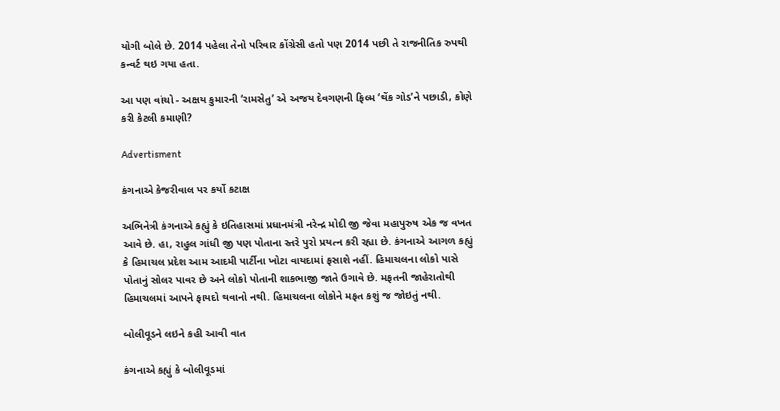યોગી બોલે છે. 2014 પહેલા તેનો પરિવાર કોંગ્રેસી હતો પણ 2014 પછી તે રાજનીતિક રુપથી કન્વર્ટ થઇ ગયા હતા.

આ પણ વાંચો - અક્ષય કુમારની ‘રામસેતુ’ એ અજય દેવગણની ફિલ્મ ‘થેંક ગોડ’ને પછાડી, કોણે કરી કેટલી કમાણી?

Advertisment

કંગનાએ કેજરીવાલ પર કર્યો કટાક્ષ

અભિનેત્રી કંગનાએ કહ્યું કે ઇતિહાસમાં પ્રધાનમંત્રી નરેન્દ્ર મોદી જી જેવા મહાપુરુષ એક જ વખત આવે છે. હા, રાહુલ ગાંધી જી પણ પોતાના સ્તરે પુરો પ્રયત્ન કરી રહ્યા છે. કંગનાએ આગળ કહ્યું કે હિમાચલ પ્રદેશ આમ આદમી પાર્ટીના ખોટા વાયદામાં ફસાશે નહીં. હિમાચલના લોકો પાસે પોતાનું સોલર પાવર છે અને લોકો પોતાની શાકભાજી જાતે ઉગાવે છે. મફતની જાહેરાતોથી હિમાચલમાં આપને ફાયદો થવાનો નથી. હિમાચલના લોકોને મફત કશું જ જોઇતું નથી.

બોલીવૂડને લઇને કહી આવી વાત

કંગનાએ કહ્યું કે બોલીવૂડમાં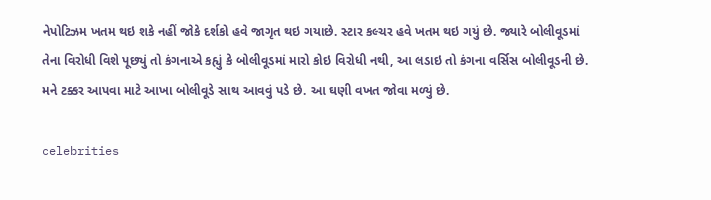નેપોટિઝમ ખતમ થઇ શકે નહીં જોકે દર્શકો હવે જાગૃત થઇ ગયાછે. સ્ટાર કલ્ચર હવે ખતમ થઇ ગયું છે. જ્યારે બોલીવૂડમાં તેના વિરોધી વિશે પૂછ્યું તો કંગનાએ કહ્યું કે બોલીવૂડમાં મારો કોઇ વિરોધી નથી, આ લડાઇ તો કંગના વર્સિસ બોલીવૂડની છે. મને ટક્કર આપવા માટે આખા બોલીવૂડે સાથ આવવું પડે છે. આ ઘણી વખત જોવા મળ્યું છે.

celebrities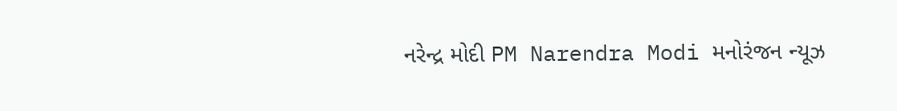નરેન્દ્ર મોદી PM Narendra Modi મનોરંજન ન્યૂઝ